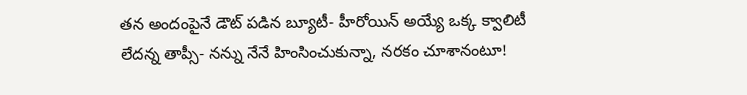తన అందంపైనే డౌట్ పడిన బ్యూటీ- హీరోయిన్ అయ్యే ఒక్క క్వాలిటీ లేదన్న తాప్సీ- నన్ను నేనే హింసించుకున్నా, నరకం చూశానంటూ!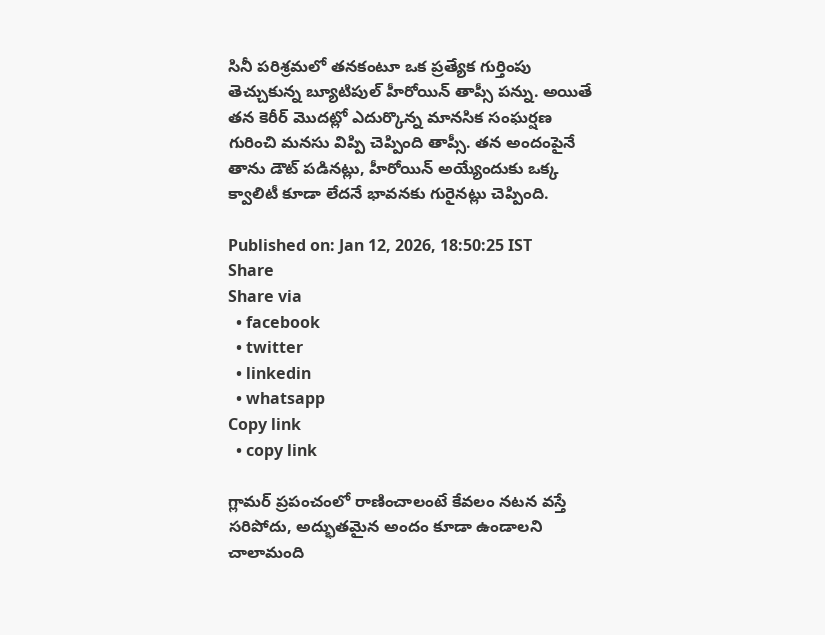సినీ పరిశ్రమలో తనకంటూ ఒక ప్రత్యేక గుర్తింపు తెచ్చుకున్న బ్యూటిపుల్ హీరోయిన్ తాప్సీ పన్ను. అయితే తన కెరీర్ మొదట్లో ఎదుర్కొన్న మానసిక సంఘర్షణ గురించి మనసు విప్పి చెప్పింది తాప్సీ. తన అందంపైనే తాను డౌట్ పడినట్లు, హీరోయిన్ అయ్యేందుకు ఒక్క క్వాలిటీ కూడా లేదనే భావనకు గురైనట్లు చెప్పింది.

Published on: Jan 12, 2026, 18:50:25 IST
Share
Share via
  • facebook
  • twitter
  • linkedin
  • whatsapp
Copy link
  • copy link

గ్లామర్ ప్రపంచంలో రాణించాలంటే కేవలం నటన వస్తే సరిపోదు, అద్భుతమైన అందం కూడా ఉండాలని చాలామంది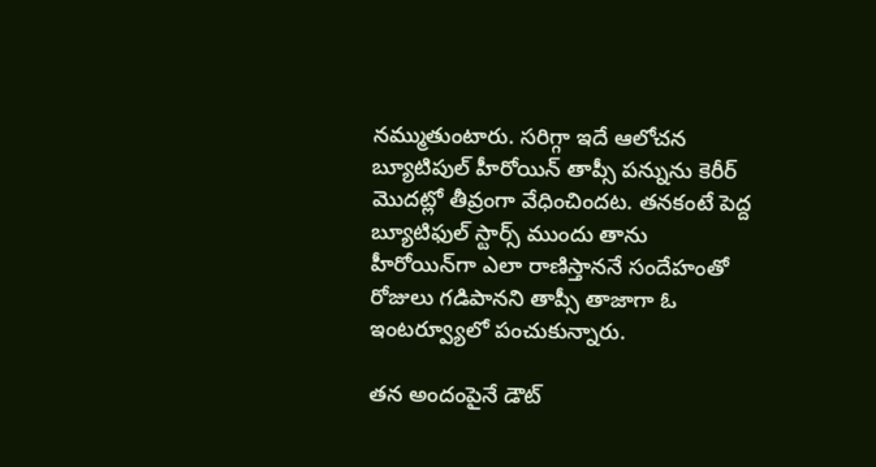నమ్ముతుంటారు. సరిగ్గా ఇదే ఆలోచన బ్యూటిపుల్ హీరోయిన్ తాప్సీ పన్నును కెరీర్ మొదట్లో తీవ్రంగా వేధించిందట. తనకంటే పెద్ద బ్యూటిఫుల్ స్టార్స్ ముందు తాను హీరోయిన్‌గా ఎలా రాణిస్తాననే సందేహంతో రోజులు గడిపానని తాప్సీ తాజాగా ఓ ఇంటర్వ్యూలో పంచుకున్నారు.

తన అందంపైనే డౌట్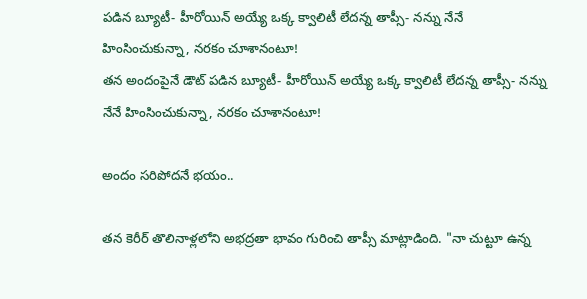పడిన బ్యూటీ- హీరోయిన్ అయ్యే ఒక్క క్వాలిటీ లేదన్న తాప్సీ- నన్ను నేనే హింసించుకున్నా, నరకం చూశానంటూ!
తన అందంపైనే డౌట్ పడిన బ్యూటీ- హీరోయిన్ అయ్యే ఒక్క క్వాలిటీ లేదన్న తాప్సీ- నన్ను నేనే హింసించుకున్నా, నరకం చూశానంటూ!

అందం సరిపోదనే భయం..

తన కెరీర్ తొలినాళ్లలోని అభద్రతా భావం గురించి తాప్సీ మాట్లాడింది. "నా చుట్టూ ఉన్న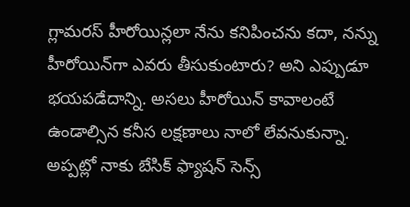గ్లామరస్ హీరోయిన్లలా నేను కనిపించను కదా, నన్ను హీరోయిన్‌గా ఎవరు తీసుకుంటారు? అని ఎప్పుడూ భయపడేదాన్ని. అసలు హీరోయిన్ కావాలంటే ఉండాల్సిన కనీస లక్షణాలు నాలో లేవనుకున్నా. అప్పట్లో నాకు బేసిక్ ఫ్యాషన్ సెన్స్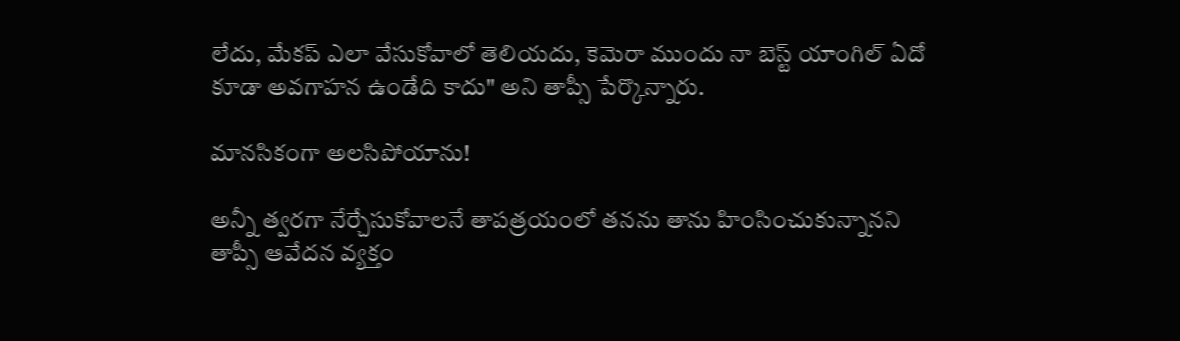లేదు, మేకప్ ఎలా వేసుకోవాలో తెలియదు, కెమెరా ముందు నా బెస్ట్ యాంగిల్ ఏదో కూడా అవగాహన ఉండేది కాదు" అని తాప్సీ పేర్కొన్నారు.

మానసికంగా అలసిపోయాను!

అన్నీ త్వరగా నేర్చేసుకోవాలనే తాపత్రయంలో తనను తాను హింసించుకున్నానని తాప్సీ ఆవేదన వ్యక్తం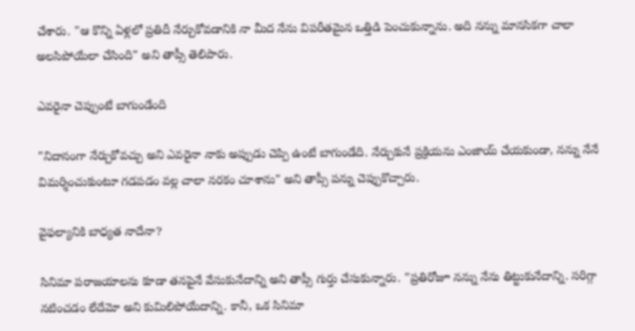చేశారు. "ఆ కొన్ని ఏళ్లలో ప్రతిదీ నేర్చుకోవడానికి నా మీద నేను విపరీతమైన ఒత్తిడి పెంచుకున్నాను. అది నన్ను మానసికగా చాలా అలసిపోయేలా చేసింది" అని తాప్సీ తెలిపారు.

ఎవరైనా చెప్పుంటే బాగుండేంది

"నిదానంగా నేర్చుకోవచ్చు అని ఎవరైనా నాకు అప్పుడు చెప్పి ఉంటే బాగుండేది. నేర్చుకునే ప్రక్రియను ఎంజాయ్ చేయకుండా, నన్ను నేనే విమర్శించుకుంటూ గడపడం వల్ల చాలా నరకం చూశాను" అని తాప్సీ పన్ను చెప్పుకొచ్చారు.

వైఫల్యానికి బాధ్యత నాదేనా?

సినిమా పరాజయాలను కూడా తనపైనే వేసుకునేదాన్ని అని తాప్సీ గుర్తు చేసుకున్నారు. "ప్రతిరోజూ నన్ను నేను తిట్టుకునేదాన్ని. సరిగ్గా నటించడం లేదేమో అని కుమిలిపోయేదాన్ని. కానీ, ఒక సినిమా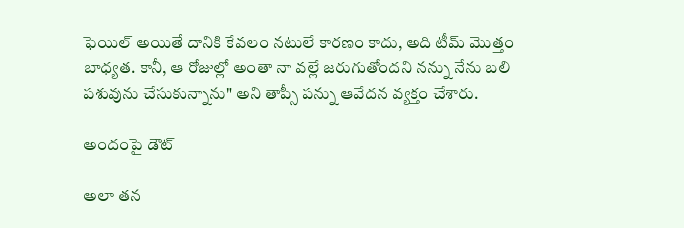ఫెయిల్ అయితే దానికి కేవలం నటులే కారణం కాదు, అది టీమ్ మొత్తం బాధ్యత. కానీ, ఆ రోజుల్లో అంతా నా వల్లే జరుగుతోందని నన్ను నేను బలి పశువును చేసుకున్నాను" అని తాప్సీ పన్ను ఆవేదన వ్యక్తం చేశారు.

అందంపై డౌట్

అలా తన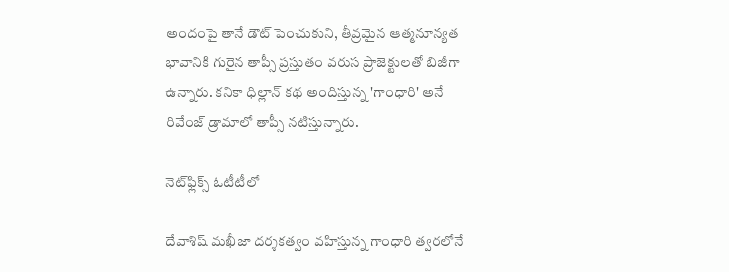అందంపై తానే డౌట్ పెంచుకుని, తీవ్రమైన ఆత్మనూన్యత భావానికి గురైన తాప్సీ ప్రస్తుతం వరుస ప్రాజెక్టులతో బిజీగా ఉన్నారు. కనికా ధిల్లాన్ కథ అందిస్తున్న 'గాంధారి' అనే రివేంజ్ డ్రామాలో తాప్సీ నటిస్తున్నారు.

నెట్‌ఫ్లిక్స్ ఓటీటీలో

దేవాశిష్ మఖీజా దర్శకత్వం వహిస్తున్న గాంధారి త్వరలోనే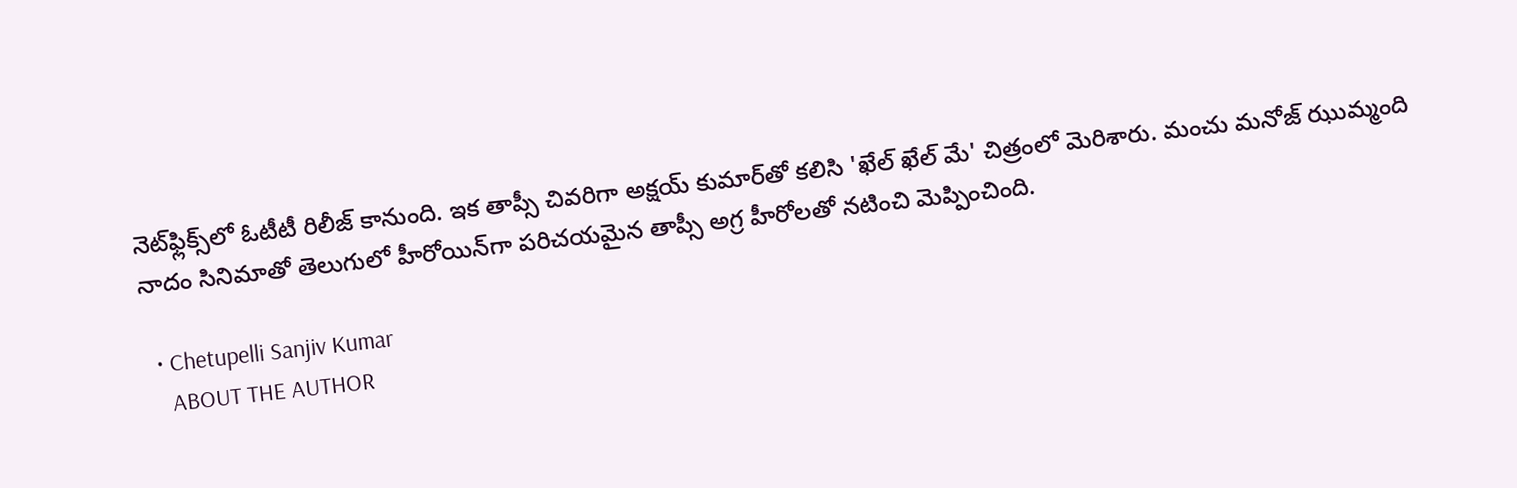నెట్‌ఫ్లిక్స్‌లో ఓటీటీ రిలీజ్ కానుంది. ఇక తాప్సీ చివరిగా అక్షయ్ కుమార్‌తో కలిసి 'ఖేల్ ఖేల్ మే' చిత్రంలో మెరిశారు. మంచు మనోజ్ ఝుమ్మంది నాదం సినిమాతో తెలుగులో హీరోయిన్‌గా పరిచయమైన తాప్సీ అగ్ర హీరోలతో నటించి మెప్పించింది.

  • Chetupelli Sanjiv Kumar
    ABOUT THE AUTHOR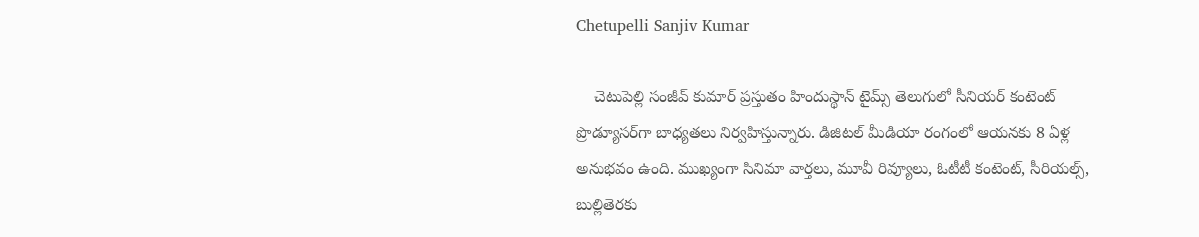Chetupelli Sanjiv Kumar

    చెటుపెల్లి సంజీవ్ కుమార్ ప్రస్తుతం హిందుస్థాన్ టైమ్స్ తెలుగులో సీనియర్ కంటెంట్ ప్రొడ్యూసర్‌గా బాధ్యతలు నిర్వహిస్తున్నారు. డిజిటల్ మీడియా రంగంలో ఆయనకు 8 ఏళ్ల అనుభవం ఉంది. ముఖ్యంగా సినిమా వార్తలు, మూవీ రివ్యూలు, ఓటీటీ కంటెంట్, సీరియల్స్, బుల్లితెరకు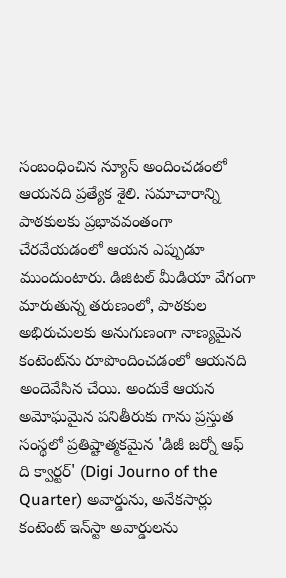సంబంధించిన న్యూస్ అందించడంలో ఆయనది ప్రత్యేక శైలి. సమాచారాన్ని పాఠకులకు ప్రభావవంతంగా చేరవేయడంలో ఆయన ఎప్పుడూ ముందుంటారు. డిజిటల్ మీడియా వేగంగా మారుతున్న తరుణంలో, పాఠకుల అభిరుచులకు అనుగుణంగా నాణ్యమైన కంటెంట్‌ను రూపొందించడంలో ఆయనది అందెవేసిన చేయి. అందుకే ఆయన అమోఘమైన పనితీరుకు గాను ప్రస్తుత సంస్థలో ప్రతిష్టాత్మకమైన 'డిజీ జర్నో ఆఫ్ ది క్వార్టర్' (Digi Journo of the Quarter) అవార్డును, అనేకసార్లు కంటెంట్ ఇన్‌స్టా అవార్డులను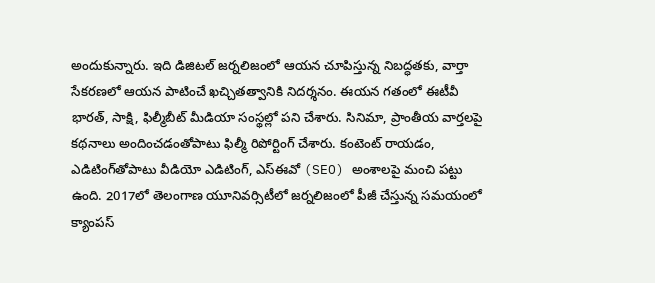అందుకున్నారు. ఇది డిజిటల్ జర్నలిజంలో ఆయన చూపిస్తున్న నిబద్ధతకు, వార్తా సేకరణలో ఆయన పాటించే ఖచ్చితత్వానికి నిదర్శనం. ఈయన గతంలో ఈటీవీ భారత్, సాక్షి, ఫిల్మీబీట్ మీడియా సంస్థల్లో పని చేశారు. సినిమా, ప్రాంతీయ వార్తలపై కథనాలు అందించడంతోపాటు ఫిల్మీ రిపోర్టింగ్ చేశారు. కంటెంట్ రాయడం, ఎడిటింగ్‌తోపాటు వీడియో ఎడిటింగ్, ఎస్‌ఈవో (SEO) అంశాలపై మంచి పట్టు ఉంది. 2017లో తెలంగాణ యూనివర్సిటీలో జర్నలిజంలో పీజీ చేస్తున్న సమయంలో క్యాంపస్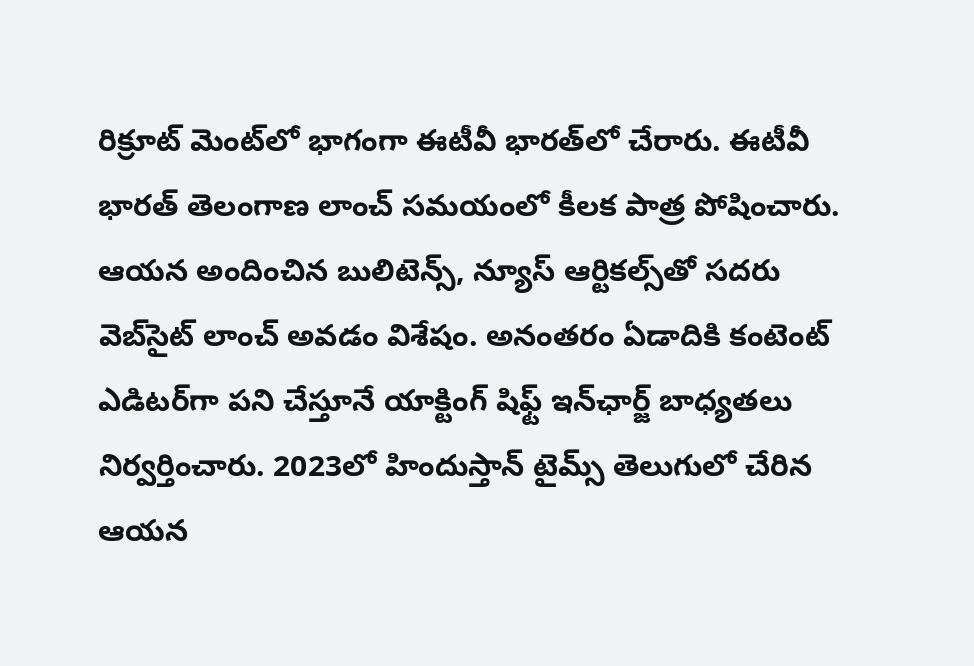రిక్రూట్ మెంట్‌లో భాగంగా ఈటీవీ భారత్‌లో చేరారు. ఈటీవీ భారత్ తెలంగాణ లాంచ్ సమయంలో కీలక పాత్ర పోషించారు. ఆయన అందించిన బులిటెన్స్, న్యూస్ ఆర్టికల్స్‌తో సదరు వెబ్‌సైట్ లాంచ్ అవడం విశేషం. అనంతరం ఏడాదికి కంటెంట్ ఎడిటర్‌గా పని చేస్తూనే యాక్టింగ్ షిఫ్ట్ ఇన్‌ఛార్జ్ బాధ్యతలు నిర్వర్తించారు. 2023లో హిందుస్తాన్ టైమ్స్ తెలుగులో చేరిన ఆయన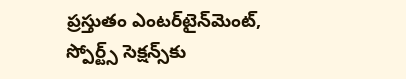ప్రస్తుతం ఎంటర్‌టైన్‌మెంట్, స్పోర్ట్స్ సెక్షన్స్‌కు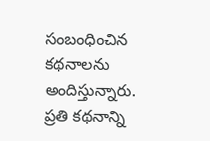సంబంధించిన కథనాలను అందిస్తున్నారు. ప్రతి కథనాన్ని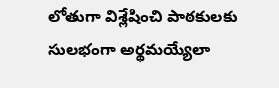లోతుగా విశ్లేషించి పాఠకులకు సులభంగా అర్థమయ్యేలా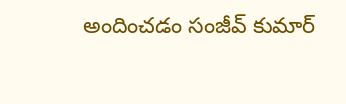అందించడం సంజీవ్ కుమార్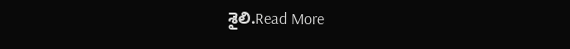శైలి.Read More